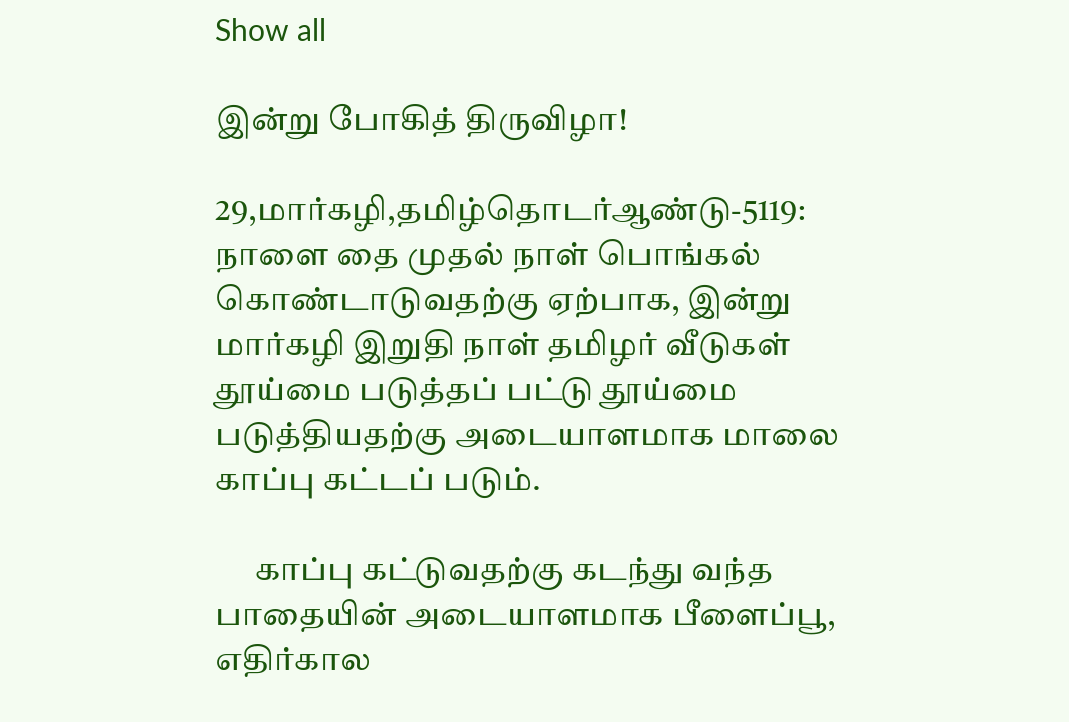Show all

இன்று போகித் திருவிழா!

29,மார்கழி,தமிழ்தொடர்ஆண்டு-5119: நாளை தை முதல் நாள் பொங்கல் கொண்டாடுவதற்கு ஏற்பாக, இன்று மார்கழி இறுதி நாள் தமிழர் வீடுகள் தூய்மை படுத்தப் பட்டு தூய்மை படுத்தியதற்கு அடையாளமாக மாலை காப்பு கட்டப் படும்.

      காப்பு கட்டுவதற்கு கடந்து வந்த பாதையின் அடையாளமாக பீளைப்பூ, எதிர்கால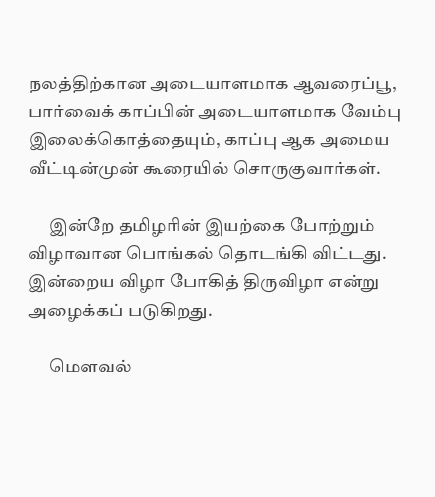நலத்திற்கான அடையாளமாக ஆவரைப்பூ, பார்வைக் காப்பின் அடையாளமாக வேம்பு இலைக்கொத்தையும், காப்பு ஆக அமைய வீட்டின்முன் கூரையில் சொருகுவார்கள்.

      இன்றே தமிழரின் இயற்கை போற்றும் விழாவான பொங்கல் தொடங்கி விட்டது. இன்றைய விழா போகித் திருவிழா என்று அழைக்கப் படுகிறது.

      மௌவல்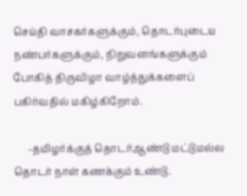செய்தி வாசகர்களுக்கும், தொடர்புடைய நண்பர்களுக்கும், நிறுவனங்களுக்கும் போகித் திருவிழா வாழ்த்துக்களைப் பகிர்வதில் மகிழ்கிறோம்.

      -தமிழர்க்குத் தொடர்ஆண்டு மட்டுமல்ல தொடர் நாள் கணக்கும் உண்டு.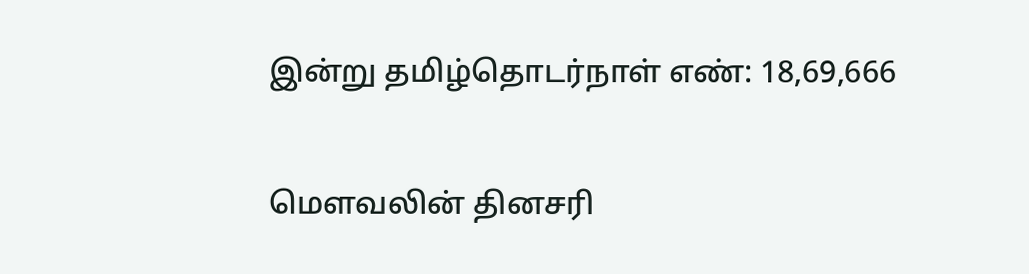இன்று தமிழ்தொடர்நாள் எண்: 18,69,666

மௌவலின் தினசரி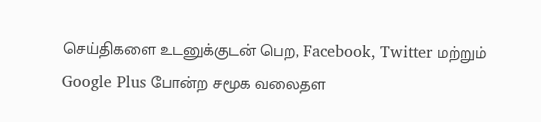செய்திகளை உடனுக்குடன் பெற, Facebook, Twitter மற்றும் Google Plus போன்ற சமூக வலைதள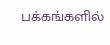பக்கங்களில்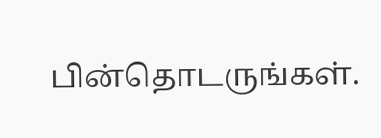பின்தொடருங்கள்.